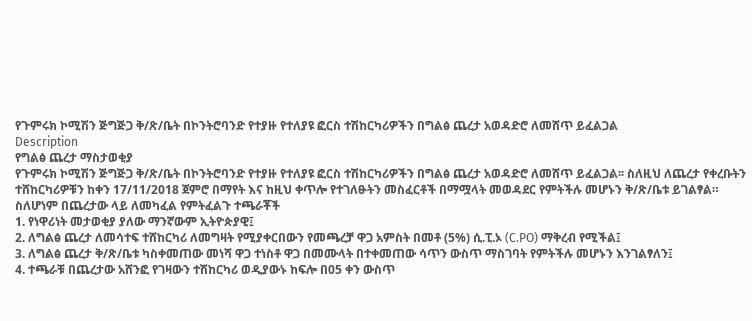የጉምሩክ ኮሚሽን ጅግጅጋ ቅ/ጽ/ቤት በኮንትሮባንድ የተያዙ የተለያዩ ፎርስ ተሽከርካሪዎችን በግልፅ ጨረታ አወዳድሮ ለመሸጥ ይፈልጋል
Description
የግልፅ ጨረታ ማስታወቂያ
የጉምሩክ ኮሚሽን ጅግጅጋ ቅ/ጽ/ቤት በኮንትሮባንድ የተያዙ የተለያዩ ፎርስ ተሽከርካሪዎችን በግልፅ ጨረታ አወዳድሮ ለመሸጥ ይፈልጋል፡፡ ስለዚህ ለጨረታ የቀረቡትን ተሸከርካሪዎቹን ከቀን 17/11/2018 ጀምሮ በማየት እና ከዚህ ቀጥሎ የተገለፁትን መስፈርቶች በማሟላት መወዳደር የምትችሉ መሆኑን ቅ/ጽ/ቤቱ ይገልፃል።
ስለሆነም በጨረታው ላይ ለመካፈል የምትፈልጉ ተጫራቾች
1. የነዋሪነት መታወቂያ ያለው ማንኛውም ኢትዮጵያዊ፤
2. ለግልፅ ጨረታ ለመሳተፍ ተሸከርካሪ ለመግዛት የሚያቀርበውን የመጫረቻ ዋጋ አምስት በመቶ (5%) ሲ.ፒ.ኦ (C.PO) ማቅረብ የሚችል፤
3. ለግልፅ ጨረታ ቅ/ጽ/ቤቱ ካስቀመጠው መነሻ ዋጋ ተነስቶ ዋጋ በመሙላት በተቀመጠው ሳጥን ውስጥ ማስገባት የምትችሉ መሆኑን እንገልፃለን፤
4. ተጫራቹ በጨረታው አሸንፎ የገዛውን ተሽከርካሪ ወዲያውኑ ከፍሎ በ05 ቀን ውስጥ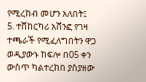የሚረከብ መሆን አለበት፤
5. ተሸከርካሪ አሸንፎ የገዛ ተጫራች የሚፈለግበትን ዋጋ ወዲያውኑ ከፍሎ በ05 ቀን ውስጥ ካልተረከበ ያስያዘው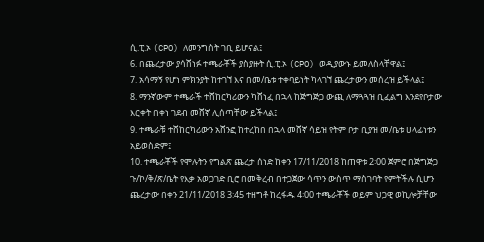ሲ.ፒ.ኦ (CPO) ለመንግስት ገቢ ይሆናል፤
6. በጨረታው ያሳሸነፉ ተጫራቾች ያስያዙት ሲ.ፒ.ኦ (CPO) ወዲያውኑ ይመለስላቸዋል፤
7. አሳማኝ የሆነ ምክንያት ከተገኘ እና በመ/ቤቱ ተቀባይነት ካላገኘ ጨረታውን መሰረዝ ይችላል፤
8. ማንኛውም ተጫራች ተሸከርካሪውን ካሸነፈ በኋላ ከጅግጅጋ ውጪ ለማጓጓዝ ቢፈልግ እንደየቦታው እርቀት በቀነ ገደብ መሸኛ ሊሰጣቸው ይችላል፤
9. ተጫራቹ ተሸከርካሪውን አሸንፎ ከተረከበ በኋላ መሸኛ ሳይዝ የትም ቦታ ቢያዝ መ/ቤቱ ሀላፊነቱን አይወስድም፤
10. ተጫራቾች የሞሉትን የግልጽ ጨረታ ሰነድ ከቀን 17/11/2018 ከጠዋቱ 2፡00 ጀምሮ በጅግጅጋ ጉ/ኮ/ቅ/ጽ/ቤት የእቃ አወጋገድ ቢሮ በመቅረብ በተጋጀው ሳጥን ውስጥ ማስገባት የምትችሉ ሲሆን ጨረታው በቀን 21/11/2018 3:45 ተዘግቶ ከረፋዱ 4፡00 ተጫራቾች ወይም ህጋዊ ወኪሎቻቸው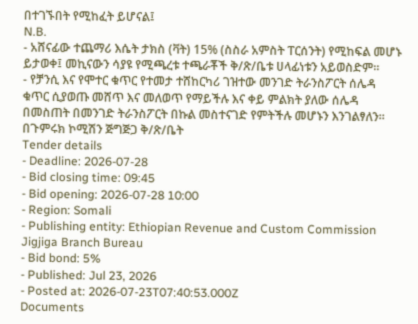በተገኙበት የሚከፈት ይሆናል፤
N.B.
- አሸናፊው ተጨማሪ እሴት ታክስ (ቫት) 15% (ስስራ አምስት ፐርሰንት) የሚከፍል መሆኑ ይታወቀ፤ መኪናውን ሳያዩ የሚጫረቱ ተጫራቾች ቅ/ጽ/ቤቱ ሀላፊነቱን አይወስድም።
- የቻንሲ እና የሞተር ቁጥር የተመታ ተሸከርካሪ ገዝተው መንገድ ትራንስፖርት ሰሌዳ ቁጥር ሲያወጡ መሸጥ እና መለወጥ የማይችሉ እና ቀይ ምልክት ያለው ሰሌዳ በመስጠት በመንገድ ትራንስፖርት በኩል መስተናገድ የምትችሉ መሆኑን እንገልፃለን።
በጉምሩክ ኮሚሽን ጅግጅጋ ቅ/ጽ/ቤት
Tender details
- Deadline: 2026-07-28
- Bid closing time: 09:45
- Bid opening: 2026-07-28 10:00
- Region: Somali
- Publishing entity: Ethiopian Revenue and Custom Commission Jigjiga Branch Bureau
- Bid bond: 5%
- Published: Jul 23, 2026
- Posted at: 2026-07-23T07:40:53.000Z
Documents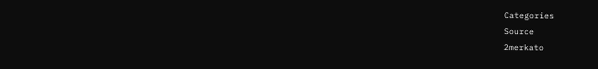Categories
Source
2merkato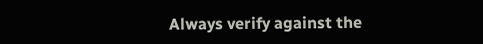Always verify against the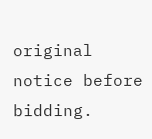original notice before bidding.